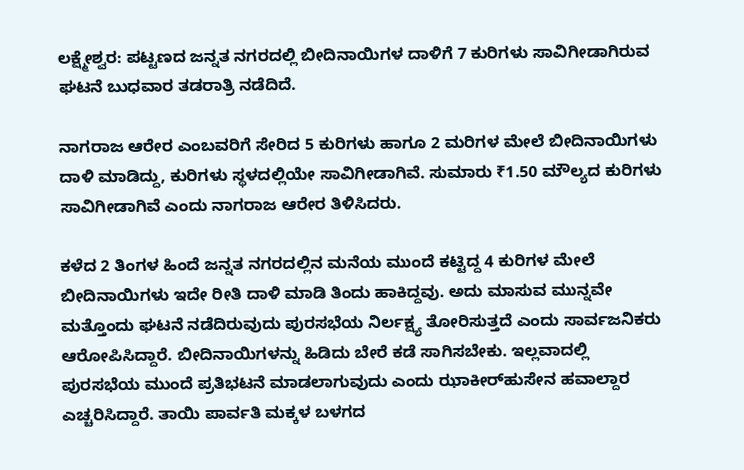ಲಕ್ಷ್ಮೇಶ್ವರ: ಪಟ್ಟಣದ ಜನ್ನತ ನಗರದಲ್ಲಿ ಬೀದಿನಾಯಿಗಳ ದಾಳಿಗೆ 7 ಕುರಿಗಳು ಸಾವಿಗೀಡಾಗಿರುವ ಘಟನೆ ಬುಧವಾರ ತಡರಾತ್ರಿ ನಡೆದಿದೆ.

ನಾಗರಾಜ ಆರೇರ ಎಂಬವರಿಗೆ ಸೇರಿದ 5 ಕುರಿಗಳು ಹಾಗೂ 2 ಮರಿಗಳ ಮೇಲೆ ಬೀದಿನಾಯಿಗಳು ದಾಳಿ ಮಾಡಿದ್ದು, ಕುರಿಗಳು ಸ್ಥಳದಲ್ಲಿಯೇ ಸಾವಿಗೀಡಾಗಿವೆ. ಸುಮಾರು ₹1.50 ಮೌಲ್ಯದ ಕುರಿಗಳು ಸಾವಿಗೀಡಾಗಿವೆ ಎಂದು ನಾಗರಾಜ ಆರೇರ ತಿಳಿಸಿದರು.

ಕಳೆದ 2 ತಿಂಗಳ ಹಿಂದೆ ಜನ್ನತ ನಗರದಲ್ಲಿನ ಮನೆಯ ಮುಂದೆ ಕಟ್ಟಿದ್ದ 4 ಕುರಿಗಳ ಮೇಲೆ ಬೀದಿನಾಯಿಗಳು ಇದೇ ರೀತಿ ದಾಳಿ ಮಾಡಿ ತಿಂದು ಹಾಕಿದ್ದವು. ಅದು ಮಾಸುವ ಮುನ್ನವೇ ಮತ್ತೊಂದು ಘಟನೆ ನಡೆದಿರುವುದು ಪುರಸಭೆಯ ನಿರ್ಲಕ್ಷ್ಯ ತೋರಿಸುತ್ತದೆ ಎಂದು ಸಾರ್ವಜನಿಕರು ಆರೋಪಿಸಿದ್ದಾರೆ. ಬೀದಿನಾಯಿಗಳನ್ನು ಹಿಡಿದು ಬೇರೆ ಕಡೆ ಸಾಗಿಸಬೇಕು. ಇಲ್ಲವಾದಲ್ಲಿ ಪುರಸಭೆಯ ಮುಂದೆ ಪ್ರತಿಭಟನೆ ಮಾಡಲಾಗುವುದು ಎಂದು ಝಾಕೀರ್‌ಹುಸೇನ ಹವಾಲ್ದಾರ ಎಚ್ಚರಿಸಿದ್ದಾರೆ. ತಾಯಿ ಪಾರ್ವತಿ ಮಕ್ಕಳ ಬಳಗದ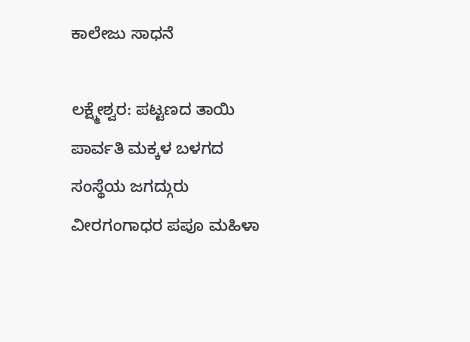ಕಾಲೇಜು ಸಾಧನೆ

ಲಕ್ಷ್ಮೇಶ್ವರ: ಪಟ್ಟಣದ ತಾಯಿ ಪಾರ್ವತಿ ಮಕ್ಕಳ ಬಳಗದ ಸಂಸ್ಥೆಯ ಜಗದ್ಗುರು ವೀರಗಂಗಾಧರ ಪಪೂ ಮಹಿಳಾ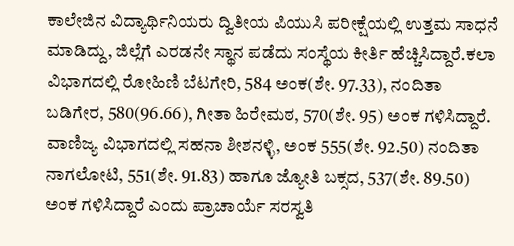ಕಾಲೇಜಿನ ವಿದ್ಯಾರ್ಥಿನಿಯರು ದ್ವಿತೀಯ ಪಿಯುಸಿ ಪರೀಕ್ಷೆಯಲ್ಲಿ ಉತ್ತಮ ಸಾಧನೆ ಮಾಡಿದ್ದು, ಜಿಲ್ಲೆಗೆ ಎರಡನೇ ಸ್ಥಾನ ಪಡೆದು ಸಂಸ್ಥೆಯ ಕೀರ್ತಿ ಹೆಚ್ಚಿಸಿದ್ದಾರೆ.ಕಲಾ ವಿಭಾಗದಲ್ಲಿ ರೋಹಿಣಿ ಬೆಟಗೇರಿ, 584 ಅಂಕ(ಶೇ. 97.33), ನಂದಿತಾ ಬಡಿಗೇರ, 580(96.66), ಗೀತಾ ಹಿರೇಮಠ, 570(ಶೇ. 95) ಅಂಕ ಗಳಿಸಿದ್ದಾರೆ. ವಾಣಿಜ್ಯ ವಿಭಾಗದಲ್ಲಿ ಸಹನಾ ಶೀಶನಳ್ಳಿ, ಅಂಕ 555(ಶೇ. 92.50) ನಂದಿತಾ ನಾಗಲೋಟಿ, 551(ಶೇ. 91.83) ಹಾಗೂ ಜ್ಯೋತಿ ಬಕ್ಸದ, 537(ಶೇ. 89.50) ಅಂಕ ಗಳಿಸಿದ್ದಾರೆ ಎಂದು ಪ್ರಾಚಾರ್ಯೆ ಸರಸ್ವತಿ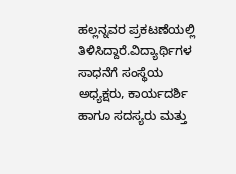ಹಲ್ಲನ್ನವರ ಪ್ರಕಟಣೆಯಲ್ಲಿ ತಿಳಿಸಿದ್ದಾರೆ.ವಿದ್ಯಾರ್ಥಿಗಳ ಸಾಧನೆಗೆ ಸಂಸ್ಥೆಯ ಅಧ್ಯಕ್ಷರು, ಕಾರ್ಯದರ್ಶಿ ಹಾಗೂ ಸದಸ್ಯರು ಮತ್ತು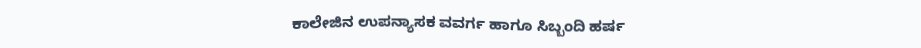ಕಾಲೇಜಿನ ಉಪನ್ಯಾಸಕ ವವರ್ಗ ಹಾಗೂ ಸಿಬ್ಬಂದಿ ಹರ್ಷ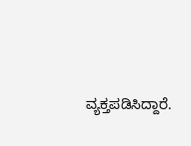ವ್ಯಕ್ತಪಡಿಸಿದ್ದಾರೆ.